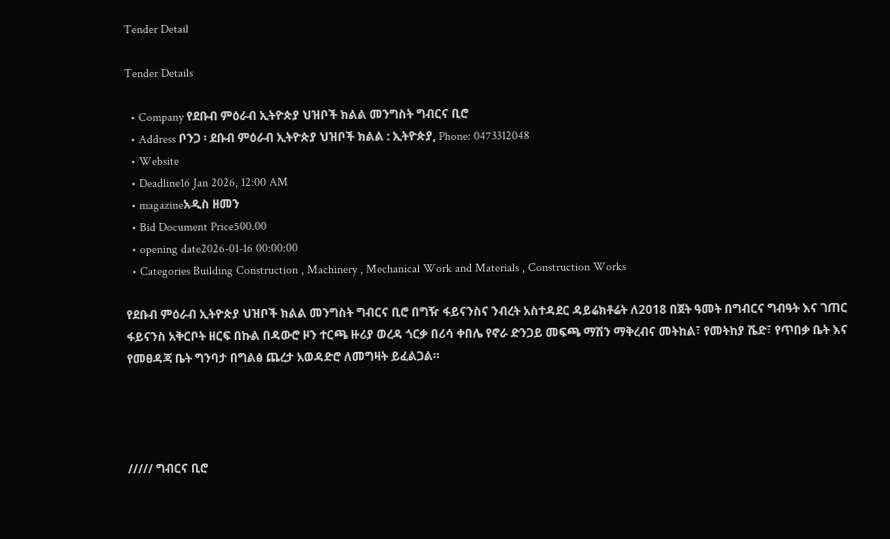Tender Detail

Tender Details

  • Company የደቡብ ምዕራብ ኢትዮጵያ ህዝቦች ክልል መንግስት ግብርና ቢሮ
  • Address ቦንጋ ፡ ደቡብ ምዕራብ ኢትዮጵያ ህዝቦች ክልል : ኢትዮጵያ, Phone: 0473312048
  • Website
  • Deadline16 Jan 2026, 12:00 AM
  • magazineአዲስ ዘመን
  • Bid Document Price500.00
  • opening date2026-01-16 00:00:00
  • Categories Building Construction , Machinery , Mechanical Work and Materials , Construction Works

የደቡብ ምዕራብ ኢትዮጵያ ህዝቦች ክልል መንግስት ግብርና ቢሮ በግዥ ፋይናንስና ንብረት አስተዳደር ዳይሬክቶሬት ለ2018 በጀት ዓመት በግብርና ግብዓት እና ገጠር ፋይናንስ አቅርቦት ዘርፍ በኩል በዳውሮ ዞን ተርጫ ዙሪያ ወረዳ ጎርቃ በሪሳ ቀበሌ የኖራ ድንጋይ መፍጫ ማሽን ማቅረብና መትከል፣ የመትከያ ሼድ፣ የጥበቃ ቤት እና የመፀዳጃ ቤት ግንባታ በግልፅ ጨረታ አወዳድሮ ለመግዛት ይፈልጋል።




///// ግብርና ቢሮ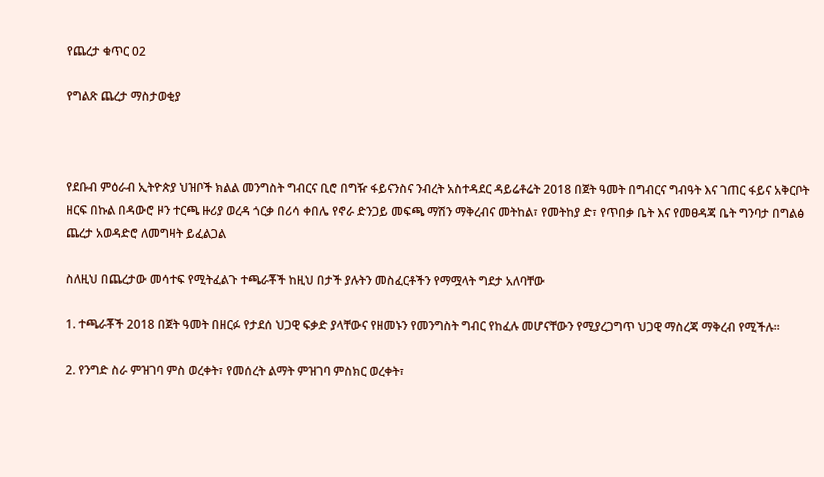የጨረታ ቁጥር 02

የግልጽ ጨረታ ማስታወቂያ



የደቡብ ምዕራብ ኢትዮጵያ ህዝቦች ክልል መንግስት ግብርና ቢሮ በግዥ ፋይናንስና ንብረት አስተዳደር ዳይሬቶሬት 2018 በጀት ዓመት በግብርና ግብዓት እና ገጠር ፋይና አቅርቦት ዘርፍ በኩል በዳውሮ ዞን ተርጫ ዙሪያ ወረዳ ጎርቃ በሪሳ ቀበሌ የኖራ ድንጋይ መፍጫ ማሽን ማቅረብና መትከል፣ የመትከያ ድ፣ የጥበቃ ቤት እና የመፀዳጃ ቤት ግንባታ በግልፅ ጨረታ አወዳድሮ ለመግዛት ይፈልጋል

ስለዚህ በጨረታው መሳተፍ የሚትፈልጉ ተጫራቾች ከዚህ በታች ያሉትን መስፈርቶችን የማሟላት ግደታ አለባቸው

1. ተጫራቾች 2018 በጀት ዓመት በዘርፉ የታደሰ ህጋዊ ፍቃድ ያላቸውና የዘመኑን የመንግስት ግብር የከፈሉ መሆናቸውን የሚያረጋግጥ ህጋዊ ማስረጃ ማቅረብ የሚችሉ።

2. የንግድ ስራ ምዝገባ ምስ ወረቀት፣ የመሰረት ልማት ምዝገባ ምስክር ወረቀት፣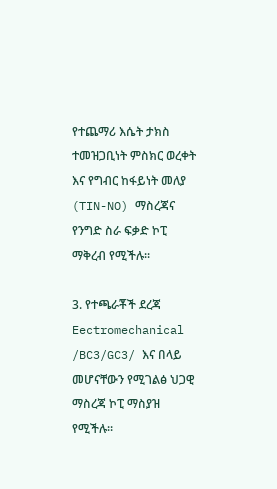የተጨማሪ እሴት ታክስ ተመዝጋቢነት ምስክር ወረቀት እና የግብር ከፋይነት መለያ (TIN-NO) ማስረጃና የንግድ ስራ ፍቃድ ኮፒ ማቅረብ የሚችሉ፡፡

3. የተጫራቾች ደረጃ Eectromechanical /BC3/GC3/ እና በላይ መሆናቸውን የሚገልፅ ህጋዊ ማስረጃ ኮፒ ማስያዝ የሚችሉ።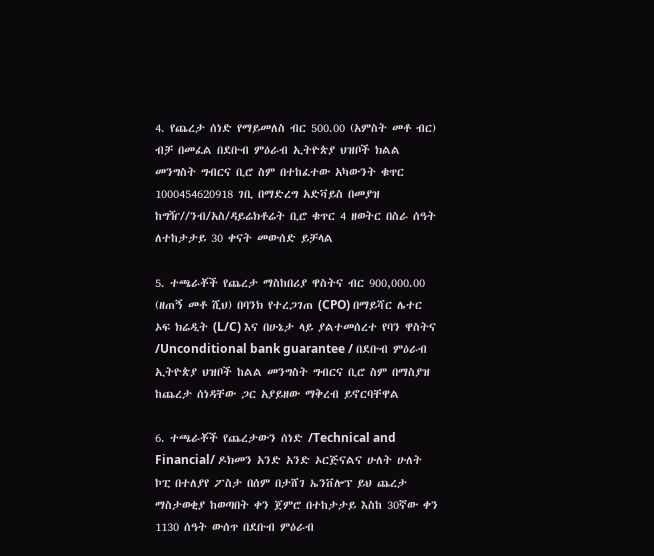4. የጨረታ ሰነድ የማይመለስ ብር 500.00 (አምስት መቶ ብር) ብቻ በመፈል በደቡብ ምዕራብ ኢትዮጵያ ህዝቦች ክልል መንግስት ግብርና ቢሮ ስም በተከፈተው አካውንት ቁጥር 1000454620918 ገቢ በማድረግ አድቫይስ በመያዝ ከግዥ//ንብ/አስ/ዳይሬክቶሬት ቢሮ ቁጥር 4 ዘወትር በስራ ሰዓት ለተከታታይ 30 ቀናት መውሰድ ይቻላል

5. ተጫራቾች የጨረታ ማስከበሪያ ዋስትና ብር 900,000.00 (ዘጠኝ መቶ ሺህ) በባንክ የተረጋገጠ (CPO) በማይሻር ሌተር ኦፍ ክሬዲት (L/C) እና በሁኔታ ላይ ያልተመሰረተ የባን ዋስትና /Unconditional bank guarantee / በደቡብ ምዕራብ ኢትዮጵያ ህዝቦች ከልል መንግስት ግብርና ቢሮ ስም በማስያዝ ከጨረታ ሰነዳቸው ጋር አያይዘው ማቅረብ ይኖርባቸዋል

6. ተጫራቾች የጨረታውን ሰነድ /Technical and Financial/ ዶክመን አንድ አንድ ኦርጅናልና ሁለት ሁለት ኮፒ በተለያየ ፖስታ በሰም በታሸገ ኤንቨሎፕ ይህ ጨረታ ማስታወቂያ ከወጣበት ቀን ጀምሮ በተከታታይ እስከ 30ኛው ቀን 1130 ሰዓት ውሰጥ በደቡብ ምዕራብ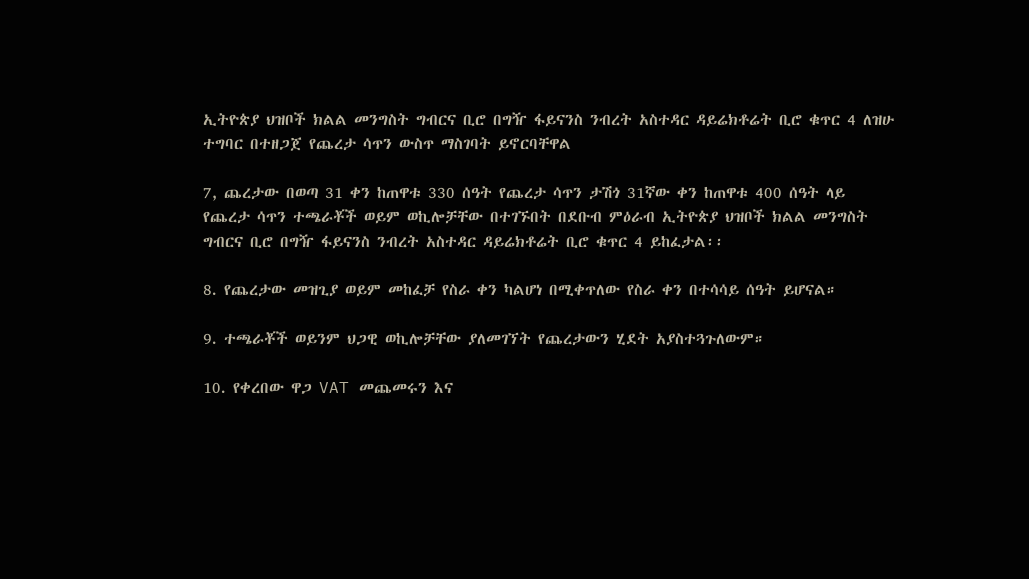ኢትዮጵያ ህዝቦች ክልል መንግስት ግብርና ቢሮ በግዥ ፋይናንስ ንብረት አስተዳር ዳይሬክቶሬት ቢሮ ቁጥር 4 ለዝሁ ተግባር በተዘጋጀ የጨረታ ሳጥን ውስጥ ማስገባት ይኖርባቸዋል

7, ጨረታው በወጣ 31 ቀን ከጠዋቱ 330 ሰዓት የጨረታ ሳጥን ታሽጎ 31ኛው ቀን ከጠዋቱ 400 ሰዓት ላይ የጨረታ ሳጥን ተጫራቾች ወይም ወኪሎቻቸው በተገኙበት በደቡብ ምዕራብ ኢትዮጵያ ህዝቦች ክልል መንግስት ግብርና ቢሮ በግዥ ፋይናንስ ንብረት አስተዳር ዳይሬክቶሬት ቢሮ ቁጥር 4 ይከፈታል፡፡

8. የጨረታው መዝጊያ ወይም መከፈቻ የስራ ቀን ካልሆነ በሚቀጥለው የስራ ቀን በተሳሳይ ሰዓት ይሆናል።

9. ተጫራቾች ወይንም ህጋዊ ወኪሎቻቸው ያለመገኘት የጨረታውን ሂደት አያስተጓጉለውም።

10. የቀረበው ዋጋ VAT መጨመሩን እና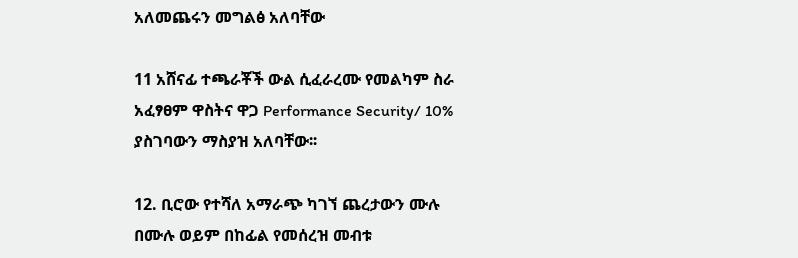አለመጨሩን መግልፅ አለባቸው

11 አሸናፊ ተጫራቾች ውል ሲፈራረሙ የመልካም ስራ አፈፃፀም ዋስትና ዋጋ Performance Security/ 10% ያስገባውን ማስያዝ አለባቸው፡፡

12. ቢሮው የተሻለ አማራጭ ካገኘ ጨረታውን ሙሉ በሙሉ ወይም በከፊል የመሰረዝ መብቱ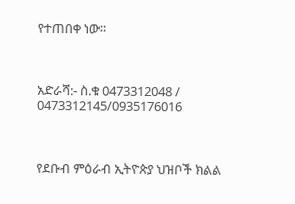የተጠበቀ ነው።



አድራሻ:- ስ.ቁ 0473312048 / 0473312145/0935176016



የደቡብ ምዕራብ ኢትዮጵያ ህዝቦች ክልል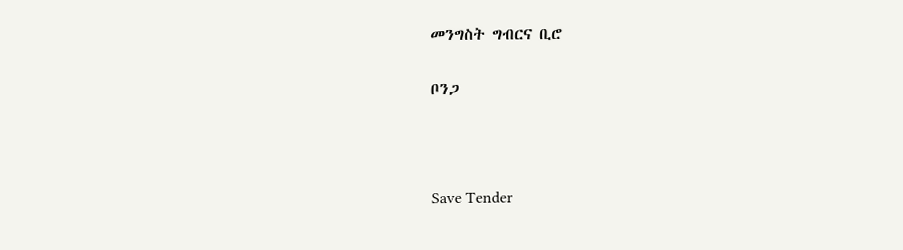መንግስት ግብርና ቢሮ

ቦንጋ



Save Tender